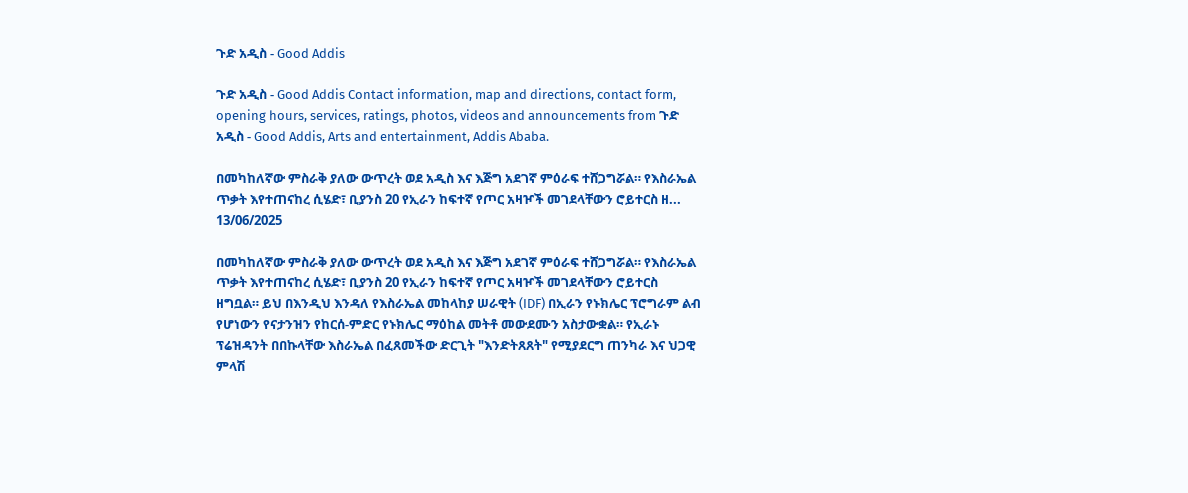ጉድ አዲስ - Good Addis

ጉድ አዲስ - Good Addis Contact information, map and directions, contact form, opening hours, services, ratings, photos, videos and announcements from ጉድ አዲስ - Good Addis, Arts and entertainment, Addis Ababa.

በመካከለኛው ምስራቅ ያለው ውጥረት ወደ አዲስ እና እጅግ አደገኛ ምዕራፍ ተሸጋግሯል። የእስራኤል ጥቃት እየተጠናከረ ሲሄድ፣ ቢያንስ 20 የኢራን ከፍተኛ የጦር አዛዦች መገደላቸውን ሮይተርስ ዘ...
13/06/2025

በመካከለኛው ምስራቅ ያለው ውጥረት ወደ አዲስ እና እጅግ አደገኛ ምዕራፍ ተሸጋግሯል። የእስራኤል ጥቃት እየተጠናከረ ሲሄድ፣ ቢያንስ 20 የኢራን ከፍተኛ የጦር አዛዦች መገደላቸውን ሮይተርስ ዘግቧል። ይህ በእንዲህ እንዳለ የእስራኤል መከላከያ ሠራዊት (IDF) በኢራን የኑክሌር ፕሮግራም ልብ የሆነውን የናታንዝን የከርሰ-ምድር የኑክሌር ማዕከል መትቶ መውደሙን አስታውቋል። የኢራኑ ፕሬዝዳንት በበኩላቸው እስራኤል በፈጸመችው ድርጊት "እንድትጸጸት" የሚያደርግ ጠንካራ እና ህጋዊ ምላሽ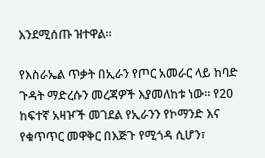እንደሚሰጡ ዝተዋል።

የእስራኤል ጥቃት በኢራን የጦር አመራር ላይ ከባድ ጉዳት ማድረሱን መረጃዎች እያመለከቱ ነው። የ20 ከፍተኛ አዛዦች መገደል የኢራንን የኮማንድ እና የቁጥጥር መዋቅር በእጅጉ የሚጎዳ ሲሆን፣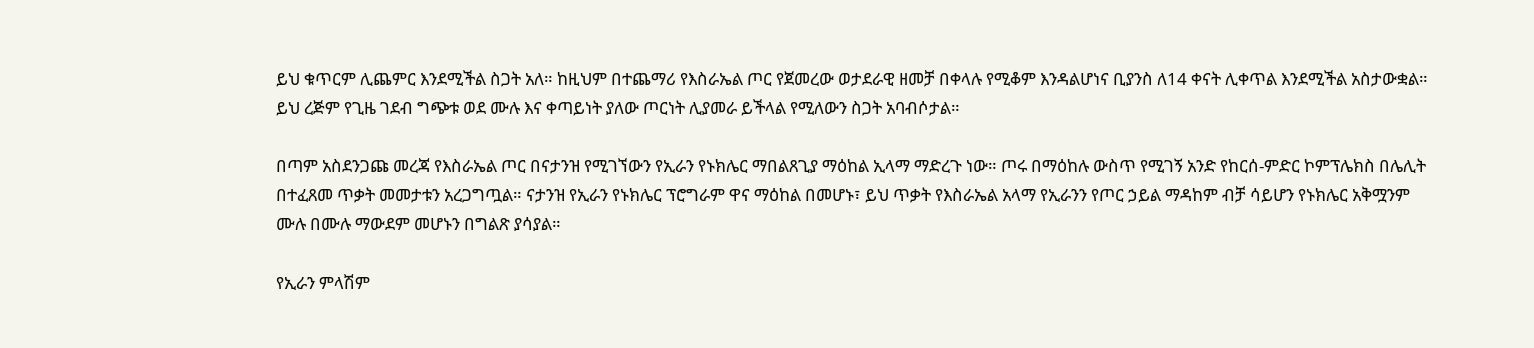ይህ ቁጥርም ሊጨምር እንደሚችል ስጋት አለ። ከዚህም በተጨማሪ የእስራኤል ጦር የጀመረው ወታደራዊ ዘመቻ በቀላሉ የሚቆም እንዳልሆነና ቢያንስ ለ14 ቀናት ሊቀጥል እንደሚችል አስታውቋል። ይህ ረጅም የጊዜ ገደብ ግጭቱ ወደ ሙሉ እና ቀጣይነት ያለው ጦርነት ሊያመራ ይችላል የሚለውን ስጋት አባብሶታል።

በጣም አስደንጋጩ መረጃ የእስራኤል ጦር በናታንዝ የሚገኘውን የኢራን የኑክሌር ማበልጸጊያ ማዕከል ኢላማ ማድረጉ ነው። ጦሩ በማዕከሉ ውስጥ የሚገኝ አንድ የከርሰ-ምድር ኮምፕሌክስ በሌሊት በተፈጸመ ጥቃት መመታቱን አረጋግጧል። ናታንዝ የኢራን የኑክሌር ፕሮግራም ዋና ማዕከል በመሆኑ፣ ይህ ጥቃት የእስራኤል አላማ የኢራንን የጦር ኃይል ማዳከም ብቻ ሳይሆን የኑክሌር አቅሟንም ሙሉ በሙሉ ማውደም መሆኑን በግልጽ ያሳያል።

የኢራን ምላሽም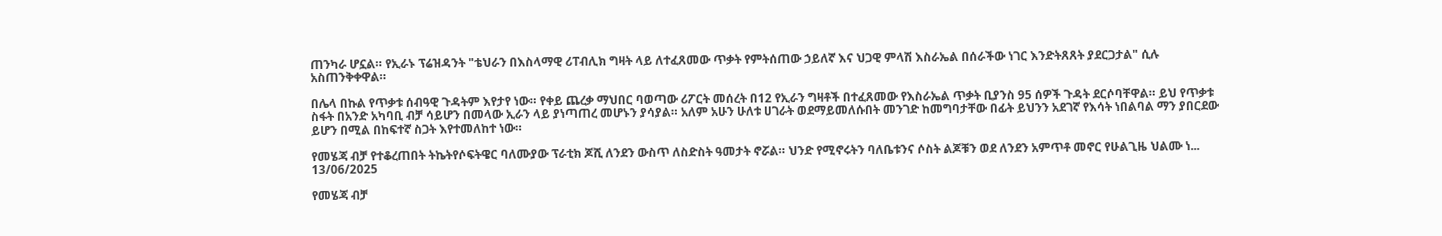ጠንካራ ሆኗል። የኢራኑ ፕሬዝዳንት "ቴህራን በእስላማዊ ሪፐብሊክ ግዛት ላይ ለተፈጸመው ጥቃት የምትሰጠው ኃይለኛ እና ህጋዊ ምላሽ እስራኤል በሰራችው ነገር እንድትጸጸት ያደርጋታል" ሲሉ አስጠንቅቀዋል።

በሌላ በኩል የጥቃቱ ሰብዓዊ ጉዳትም እየታየ ነው። የቀይ ጨረቃ ማህበር ባወጣው ሪፖርት መሰረት በ12 የኢራን ግዛቶች በተፈጸመው የእስራኤል ጥቃት ቢያንስ 95 ሰዎች ጉዳት ደርሶባቸዋል። ይህ የጥቃቱ ስፋት በአንድ አካባቢ ብቻ ሳይሆን በመላው ኢራን ላይ ያነጣጠረ መሆኑን ያሳያል። አለም አሁን ሁለቱ ሀገራት ወደማይመለሱበት መንገድ ከመግባታቸው በፊት ይህንን አደገኛ የእሳት ነበልባል ማን ያበርደው ይሆን በሚል በከፍተኛ ስጋት እየተመለከተ ነው።

የመሄጃ ብቻ የተቆረጠበት ትኬትየሶፍትዌር ባለሙያው ፕራቲክ ጆሺ ለንደን ውስጥ ለስድስት ዓመታት ኖሯል። ህንድ የሚኖሩትን ባለቤቱንና ሶስት ልጆቹን ወደ ለንደን አምጥቶ መኖር የሁልጊዜ ህልሙ ነ...
13/06/2025

የመሄጃ ብቻ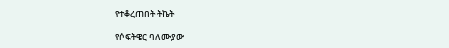የተቆረጠበት ትኬት

የሶፍትዌር ባለሙያው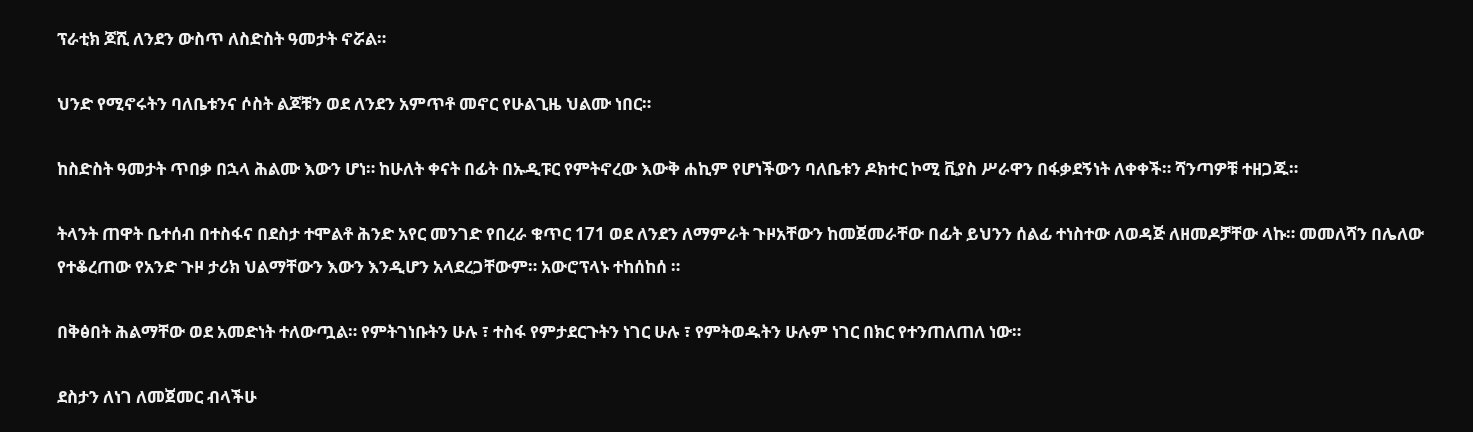ፕራቲክ ጆሺ ለንደን ውስጥ ለስድስት ዓመታት ኖሯል።

ህንድ የሚኖሩትን ባለቤቱንና ሶስት ልጆቹን ወደ ለንደን አምጥቶ መኖር የሁልጊዜ ህልሙ ነበር።

ከስድስት ዓመታት ጥበቃ በኋላ ሕልሙ እውን ሆነ። ከሁለት ቀናት በፊት በኡዲፑር የምትኖረው እውቅ ሐኪም የሆነችውን ባለቤቱን ዶክተር ኮሚ ቪያስ ሥራዋን በፋቃደኝነት ለቀቀች። ሻንጣዎቹ ተዘጋጁ።

ትላንት ጠዋት ቤተሰብ በተስፋና በደስታ ተሞልቶ ሕንድ አየር መንገድ የበረራ ቁጥር 171 ወደ ለንደን ለማምራት ጉዞአቸውን ከመጀመራቸው በፊት ይህንን ሰልፊ ተነስተው ለወዳጅ ለዘመዶቻቸው ላኩ። መመለሻን በሌለው የተቆረጠው የአንድ ጉዞ ታሪክ ህልማቸውን እውን እንዲሆን አላደረጋቸውም። አውሮፕላኑ ተከሰከሰ ።

በቅፅበት ሕልማቸው ወደ አመድነት ተለውጧል። የምትገነቡትን ሁሉ ፣ ተስፋ የምታደርጉትን ነገር ሁሉ ፣ የምትወዱትን ሁሉም ነገር በክር የተንጠለጠለ ነው።

ደስታን ለነገ ለመጀመር ብላችሁ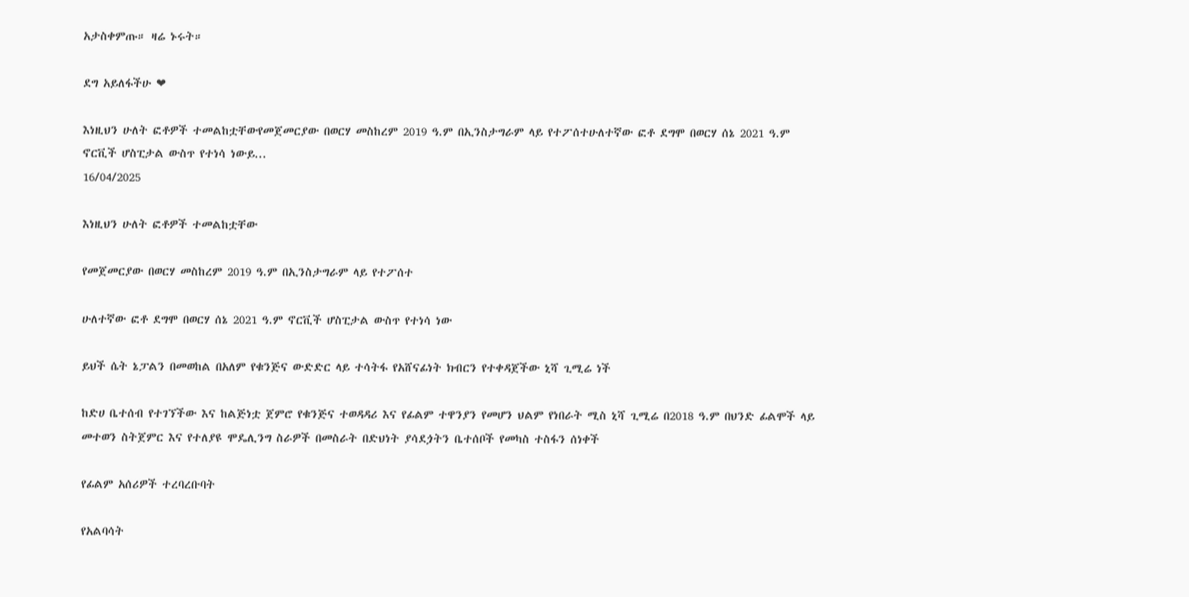አታስቀምጡ። ዛሬ ኑሩት።

ደግ አይለፋችሁ ❤

እነዚህን ሁለት ፎቶዎች ተመልከቷቸውየመጀመርያው በወርሃ መስከረም 2019 ዓ.ም በኢንስታግራም ላይ የተፖሰተሁለተኛው ፎቶ ደግሞ በወርሃ ሰኔ 2021 ዓ.ም ኖርቪች ሆስፒታል ውስጥ የተነሳ ነውይ...
16/04/2025

እነዚህን ሁለት ፎቶዎች ተመልከቷቸው

የመጀመርያው በወርሃ መስከረም 2019 ዓ.ም በኢንስታግራም ላይ የተፖሰተ

ሁለተኛው ፎቶ ደግሞ በወርሃ ሰኔ 2021 ዓ.ም ኖርቪች ሆስፒታል ውስጥ የተነሳ ነው

ይህች ሴት ኔፓልን በመወከል በአለም የቁንጅና ውድድር ላይ ተሳትፋ የአሸናፊነት ክብርን የተቀዳጀችው ኒሻ ጊሚሬ ነች

ከድሀ ቤተሰብ የተገኘችው እና ከልጅነቷ ጀምሮ የቁንጅና ተወዳዳሪ እና የፊልም ተዋንያን የመሆን ህልም የነበራት ሚስ ኒሻ ጊሚሬ በ2018 ዓ.ም በህንድ ፊልሞች ላይ መተወን ስትጀምር እና የተለያዩ ሞዴሊንግ ስራዎች በመስራት በድህነት ያሳደጏትን ቤተሰቦች የመካስ ተስፋን ሰነቀች

የፊልም አሰሪዎች ተረባረቡባት

የአልባሳት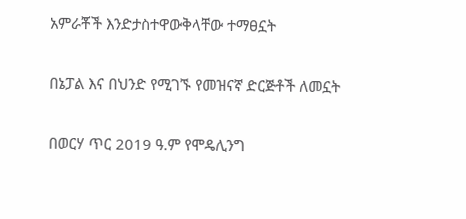አምራቾች እንድታስተዋውቅላቸው ተማፀኗት

በኔፓል እና በህንድ የሚገኙ የመዝናኛ ድርጅቶች ለመኗት

በወርሃ ጥር 2019 ዓ.ም የሞዴሊንግ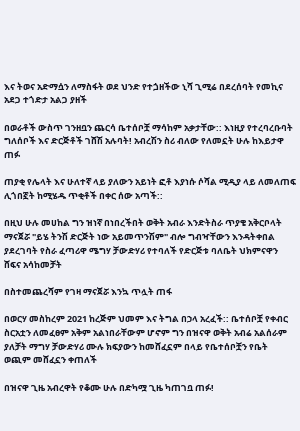እና ትወና አድማሷን ለማስፋት ወደ ህንድ የተጏዘችው ኒሻ ጊሚሬ በደረሰባት የመኪና አደጋ ተጎድታ አልጋ ያዘች

በወራቶች ውስጥ ገንዘቧን ጨርሳ ቤተሰቦቿ ማሳከም አቃታቸው:: እነዚያ የተረባረቡባት ግለሰቦች እና ድርጅቶች ገሸሽ አሉባት! አብረሽን ስሪ ብለው የለመኗት ሁሉ ከእይታዋ ጠፉ

ጠያቂ የሌላት እና ሁለተኛ ላይ ያለውን አይነት ፎቶ እያነሱ ሶሻል ሚዲያ ላይ ለመለጠፍ ሊጎበኟት ከሚሄዱ ጥቂቶች በቀር ሰው አጣች::

በዚህ ሁሉ መሀከል ግን ዝነኛ በነበረችበት ወቅት አብራ እንድትስራ ጥያቄ አቅርቦላት ማናጀሯ "ይሄ ትንሽ ድርጅት ነው አይመጥንሽም" ብሎ ግብዣቸውን እንዳትቀበል ያደረገባት የስራ ፈጣሪዋ ሜግሃ ቻውድሃሪ የተባለች የድርጅቱ ባለቤት ህክምናዋን ሸፍና አሳከመቻት

በስተመጨረሻም የገዛ ማናጀሯ እንኳ ጥሏት ጠፋ

በወርሃ መስከረም 2021 ከረጅም ህመም እና ትግል በኃላ አረፈች:: ቤተሰቦቿ የቀብር ስርአቷን ለመፈፀም አቅም አልነበራቸውም ሆኖም ግን በዝናዋ ወቅት አብሬ አልሰራም ያለቻት ማግሃ ቻውድሃሪ ሙሉ ክፍያውን ከመሸፈኗም በላይ የቤተሰቦቿን የቤት ወጪም መሸፈኗን ቀጠለች

በዝናዋ ጊዜ አብረዋት የቆሙ ሁሉ በድካሟ ጊዜ ካጠገቧ ጠፉ!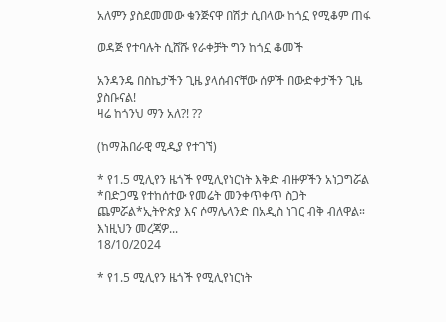አለምን ያስደመመው ቁንጅናዋ በሽታ ሲበላው ከጎኗ የሚቆም ጠፋ

ወዳጅ የተባሉት ሲሸሹ የራቀቻት ግን ከጎኗ ቆመች

አንዳንዴ በስኬታችን ጊዜ ያላሰብናቸው ሰዎች በውድቀታችን ጊዜ ያስቡናል!
ዛሬ ከጎንህ ማን አለ?! ??

(ከማሕበራዊ ሚዲያ የተገኘ)

* የ1.5 ሚሊየን ዜጎች የሚሊየነርነት እቅድ ብዙዎችን አነጋግሯል *በድጋሜ የተከሰተው የመሬት መንቀጥቀጥ ስጋት ጨምሯል*ኢትዮጵያ እና ሶማሌላንድ በአዲስ ነገር ብቅ ብለዋል። እነዚህን መረጃዎ...
18/10/2024

* የ1.5 ሚሊየን ዜጎች የሚሊየነርነት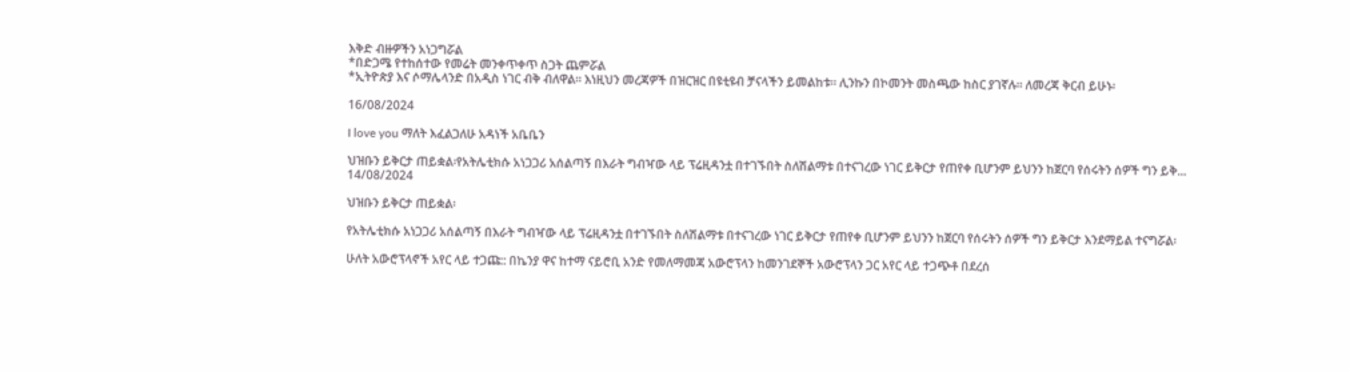እቅድ ብዙዎችን አነጋግሯል
*በድጋሜ የተከሰተው የመሬት መንቀጥቀጥ ስጋት ጨምሯል
*ኢትዮጵያ እና ሶማሌላንድ በአዲስ ነገር ብቅ ብለዋል። እነዚህን መረጃዎች በዝርዝር በዩቲዩብ ቻናላችን ይመልከቱ። ሊንኩን በኮመንት መስጫው ከስር ያገኛሉ፡፡ ለመረጃ ቅርብ ይሁኑ፡

16/08/2024

I love you ማለት እፈልጋለሁ አዳነች አቤቤን

ህዝቡን ይቅርታ ጠይቋል፡የአትሌቲክሱ አነጋጋሪ አሰልጣኝ በእራት ግብዣው ላይ ፕሬዚዳንቷ በተገኙበት ስለሽልማቱ በተናገረው ነገር ይቅርታ የጠየቀ ቢሆንም ይህንን ከጀርባ የሰሩትን ሰዎች ግን ይቅ...
14/08/2024

ህዝቡን ይቅርታ ጠይቋል፡

የአትሌቲክሱ አነጋጋሪ አሰልጣኝ በእራት ግብዣው ላይ ፕሬዚዳንቷ በተገኙበት ስለሽልማቱ በተናገረው ነገር ይቅርታ የጠየቀ ቢሆንም ይህንን ከጀርባ የሰሩትን ሰዎች ግን ይቅርታ እንደማይል ተናግሯል፡

ሁለት አውሮፕላኖች አየር ላይ ተጋጩ:: በኬንያ ዋና ከተማ ናይሮቢ አንድ የመለማመጃ አውሮፕላን ከመንገደኞች አውሮፕላን ጋር አየር ላይ ተጋጭቶ በደረሰ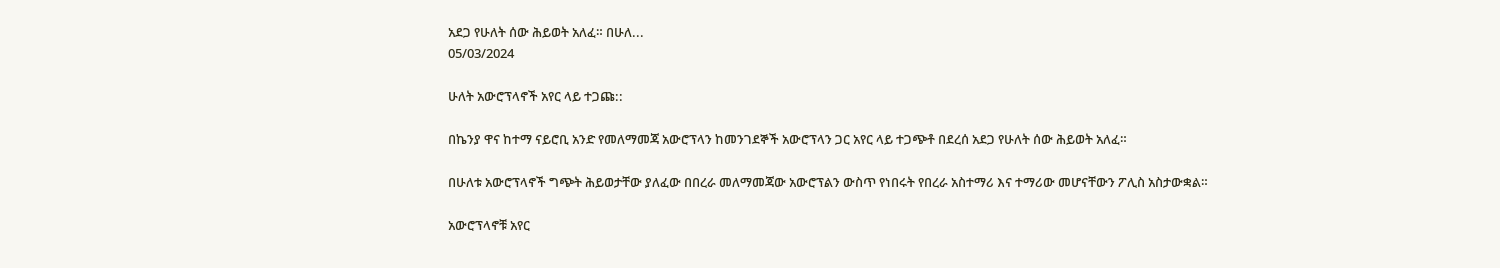አደጋ የሁለት ሰው ሕይወት አለፈ። በሁለ...
05/03/2024

ሁለት አውሮፕላኖች አየር ላይ ተጋጩ::

በኬንያ ዋና ከተማ ናይሮቢ አንድ የመለማመጃ አውሮፕላን ከመንገደኞች አውሮፕላን ጋር አየር ላይ ተጋጭቶ በደረሰ አደጋ የሁለት ሰው ሕይወት አለፈ።

በሁለቱ አውሮፕላኖች ግጭት ሕይወታቸው ያለፈው በበረራ መለማመጃው አውሮፕልን ውስጥ የነበሩት የበረራ አስተማሪ እና ተማሪው መሆናቸውን ፖሊስ አስታውቋል።

አውሮፕላኖቹ አየር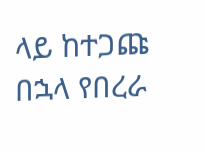ላይ ከተጋጩ በኋላ የበረራ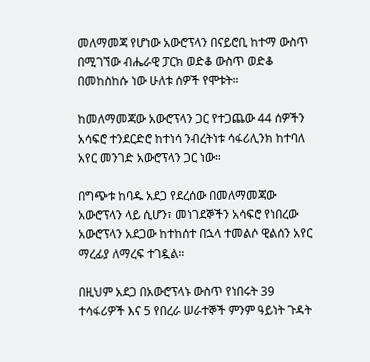መለማመጃ የሆነው አውሮፕላን በናይሮቢ ከተማ ውስጥ በሚገኘው ብሔራዊ ፓርክ ወድቆ ውስጥ ወድቆ በመከስከሱ ነው ሁለቱ ሰዎች የሞቱት።

ከመለማመጃው አውሮፕላን ጋር የተጋጨው 44 ሰዎችን አሳፍሮ ተንደርድሮ ከተነሳ ንብረትነቱ ሳፋሪሊንክ ከተባለ አየር መንገድ አውሮፕላን ጋር ነው።

በግጭቱ ከባዱ አደጋ የደረሰው በመለማመጃው አውሮፕላን ላይ ሲሆን፣ መነገደኞችን አሳፍሮ የነበረው አውሮፕላን አደጋው ከተከሰተ በኋላ ተመልሶ ዊልሰን አየር ማረፊያ ለማረፍ ተገዷል።

በዚህም አደጋ በአውሮፕላኑ ውስጥ የነበሩት 39 ተሳፋሪዎች እና 5 የበረራ ሠራተኞች ምንም ዓይነት ጉዳት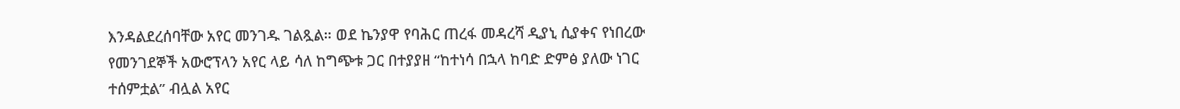እንዳልደረሰባቸው አየር መንገዱ ገልጿል። ወደ ኬንያዋ የባሕር ጠረፋ መዳረሻ ዲያኒ ሲያቀና የነበረው የመንገደኞች አውሮፕላን አየር ላይ ሳለ ከግጭቱ ጋር በተያያዘ “ከተነሳ በኋላ ከባድ ድምፅ ያለው ነገር ተሰምቷል” ብሏል አየር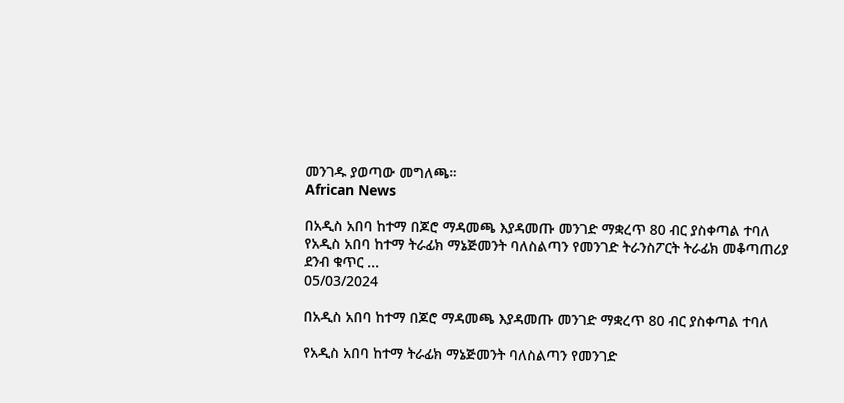መንገዱ ያወጣው መግለጫ።
African News

በአዲስ አበባ ከተማ በጆሮ ማዳመጫ እያዳመጡ መንገድ ማቋረጥ 80 ብር ያስቀጣል ተባለ የአዲስ አበባ ከተማ ትራፊክ ማኔጅመንት ባለስልጣን የመንገድ ትራንስፖርት ትራፊክ መቆጣጠሪያ ደንብ ቁጥር ...
05/03/2024

በአዲስ አበባ ከተማ በጆሮ ማዳመጫ እያዳመጡ መንገድ ማቋረጥ 80 ብር ያስቀጣል ተባለ

የአዲስ አበባ ከተማ ትራፊክ ማኔጅመንት ባለስልጣን የመንገድ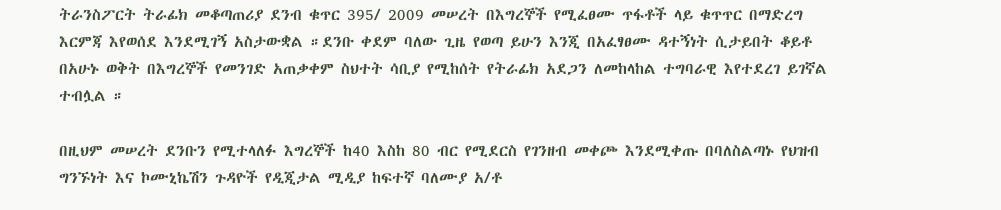ትራንስፖርት ትራፊክ መቆጣጠሪያ ደንብ ቁጥር 395/ 2009 መሠረት በእግረኞች የሚፈፀሙ ጥፋቶች ላይ ቁጥጥር በማድረግ እርምጃ እየወሰደ እንደሚገኝ አስታውቋል ።ደንቡ ቀደም ባለው ጊዜ የወጣ ይሁን እንጂ በአፈፃፀሙ ዳተኝነት ሲታይበት ቆይቶ በአሁኑ ወቅት በእግረኞች የመንገድ አጠቃቀም ስህተት ሳቢያ የሚከሰት የትራፊክ አደጋን ለመከላከል ተግባራዊ እየተደረገ ይገኛል ተብሏል ።

በዚህም መሠረት ደንቡን የሚተላለፉ እግረኞች ከ40 እስከ 80 ብር የሚደርስ የገንዘብ መቀጮ እንደሚቀጡ በባለስልጣኑ የህዝብ ግንኙነት እና ኮሙኒኬሽን ጉዳዮች የዲጂታል ሚዲያ ከፍተኛ ባለሙያ አ/ቶ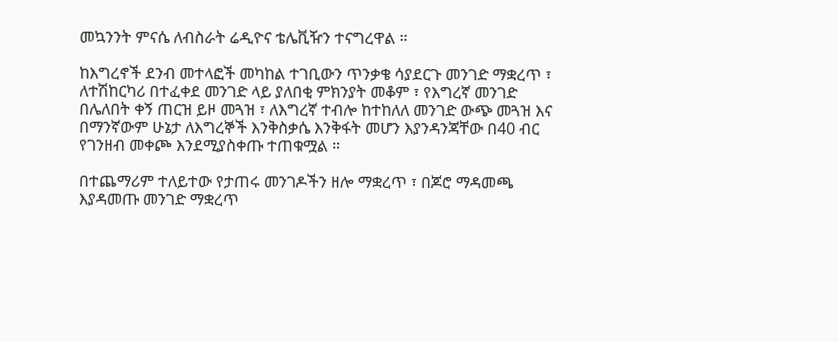መኳንንት ምናሴ ለብስራት ሬዲዮና ቴሌቪዥን ተናግረዋል ።

ከእግረኖች ደንብ መተላፎች መካከል ተገቢውን ጥንቃቄ ሳያደርጉ መንገድ ማቋረጥ ፣ ለተሽከርካሪ በተፈቀደ መንገድ ላይ ያለበቂ ምክንያት መቆም ፣ የእግረኛ መንገድ በሌለበት ቀኝ ጠርዝ ይዞ መጓዝ ፣ ለእግረኛ ተብሎ ከተከለለ መንገድ ውጭ መጓዝ እና በማንኛውም ሁኔታ ለእግረኞች እንቅስቃሴ እንቅፋት መሆን እያንዳንጃቸው በ40 ብር የገንዘብ መቀጮ እንደሚያስቀጡ ተጠቁሟል ።

በተጨማሪም ተለይተው የታጠሩ መንገዶችን ዘሎ ማቋረጥ ፣ በጆሮ ማዳመጫ እያዳመጡ መንገድ ማቋረጥ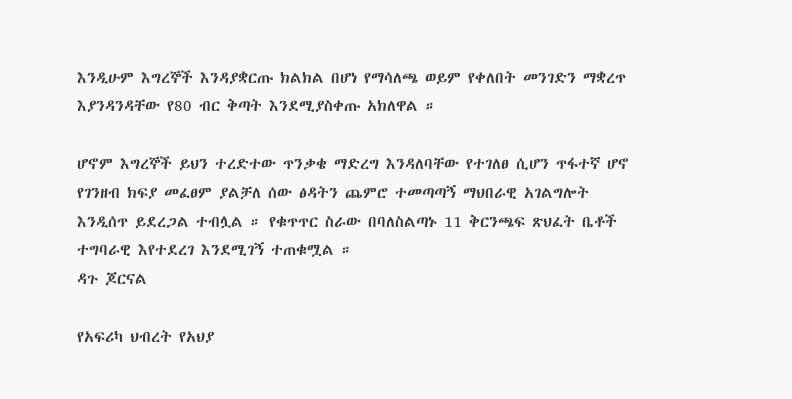እንዲሁም እግረኞች እንዳያቋርጡ ክልክል በሆነ የማሳለጫ ወይም የቀለበት መንገድን ማቋረጥ እያንዳንዳቸው የ80 ብር ቅጣት እንደሚያስቀጡ አክለዋል ።

ሆኖም እግረኞች ይህን ተረድተው ጥንቃቄ ማድረግ እንዳለባቸው የተገለፀ ሲሆን ጥፋተኛ ሆኖ የገንዘብ ክፍያ መፈፀም ያልቻለ ሰው ፅዳትን ጨምሮ ተመጣጣኝ ማህበራዊ አገልግሎት እንዲሰጥ ይደረጋል ተብሏል ። የቁጥጥር ስራው በባለስልጣኑ 11 ቅርንጫፍ ጽህፈት ቤቶች ተግባራዊ እየተደረገ እንደሚገኝ ተጠቁሟል ።
ዳጉ ጆርናል

የአፍሪካ ህብረት የአህያ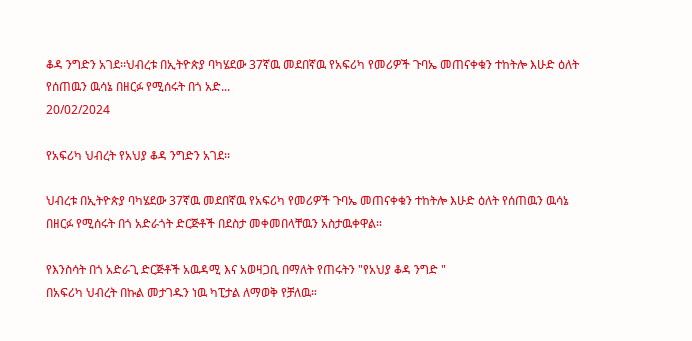ቆዳ ንግድን አገደ፡፡ህብረቱ በኢትዮጵያ ባካሄደው 37ኛዉ መደበኛዉ የአፍሪካ የመሪዎች ጉባኤ መጠናቀቁን ተከትሎ እሁድ ዕለት የሰጠዉን ዉሳኔ በዘርፉ የሚሰሩት በጎ አድ...
20/02/2024

የአፍሪካ ህብረት የአህያ ቆዳ ንግድን አገደ፡፡

ህብረቱ በኢትዮጵያ ባካሄደው 37ኛዉ መደበኛዉ የአፍሪካ የመሪዎች ጉባኤ መጠናቀቁን ተከትሎ እሁድ ዕለት የሰጠዉን ዉሳኔ በዘርፉ የሚሰሩት በጎ አድራጎት ድርጅቶች በደስታ መቀመበላቸዉን አስታዉቀዋል።

የእንስሳት በጎ አድራጊ ድርጅቶች አዉዳሚ እና አወዛጋቢ በማለት የጠሩትን "የአህያ ቆዳ ንግድ "
በአፍሪካ ህብረት በኩል መታገዱን ነዉ ካፒታል ለማወቅ የቻለዉ።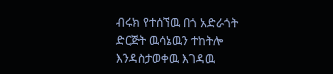ብሩክ የተሰኘዉ በጎ አድራጎት ድርጅት ዉሳኔዉን ተከትሎ እንዳስታወቀዉ እገዳዉ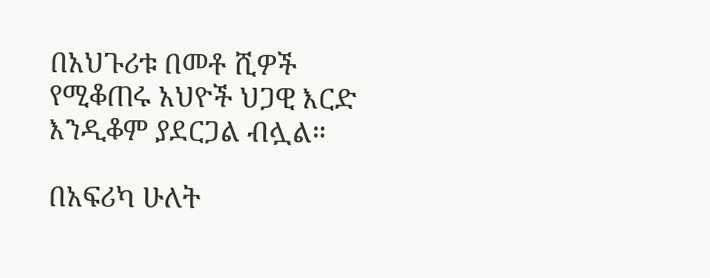በአህጉሪቱ በመቶ ሺዎች የሚቆጠሩ አህዮች ህጋዊ እርድ እንዲቆም ያደርጋል ብሏል።

በአፍሪካ ሁለት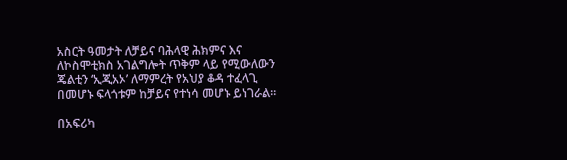አስርት ዓመታት ለቻይና ባሕላዊ ሕክምና እና ለኮስሞቲክስ አገልግሎት ጥቅም ላይ የሚውለውን ጄልቲን ‘ኢጂአኦ’ ለማምረት የአህያ ቆዳ ተፈላጊ በመሆኑ ፍላጎቱም ከቻይና የተነሳ መሆኑ ይነገራል።

በአፍሪካ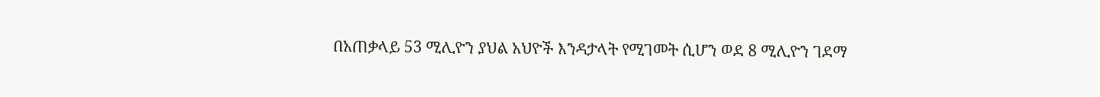በአጠቃላይ 53 ሚሊዮን ያህል አህዮች እንዳታላት የሚገመት ሲሆን ወደ 8 ሚሊዮን ገደማ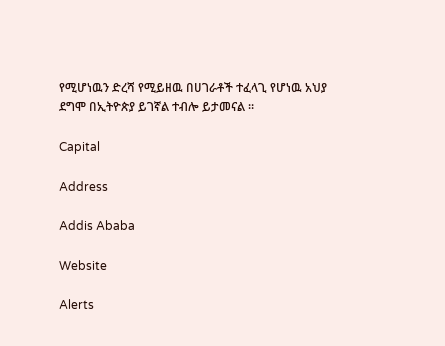የሚሆነዉን ድረሻ የሚይዘዉ በሀገራቶች ተፈላጊ የሆነዉ አህያ ደግሞ በኢትዮጵያ ይገኛል ተብሎ ይታመናል ።

Capital

Address

Addis Ababa

Website

Alerts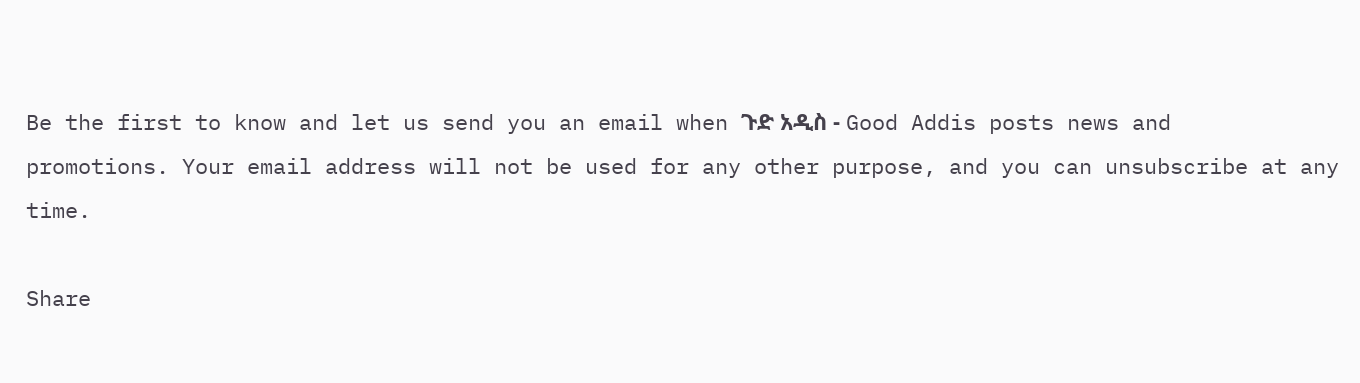Be the first to know and let us send you an email when ጉድ አዲስ - Good Addis posts news and promotions. Your email address will not be used for any other purpose, and you can unsubscribe at any time.

Share